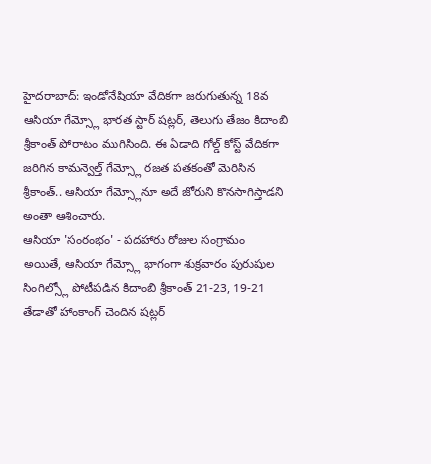హైదరాబాద్: ఇండోనేషియా వేదికగా జరుగుతున్న 18వ ఆసియా గేమ్స్లో భారత స్టార్ షట్లర్, తెలుగు తేజం కిదాంబి శ్రీకాంత్ పోరాటం ముగిసింది. ఈ ఏడాది గోల్డ్ కోస్ట్ వేదికగా జరిగిన కామన్వెల్త్ గేమ్స్లో రజత పతకంతో మెరిసిన శ్రీకాంత్.. ఆసియా గేమ్స్లోనూ అదే జోరుని కొనసాగిస్తాడని అంతా ఆశించారు.
ఆసియా 'సంరంభం' - పదహారు రోజుల సంగ్రామం
అయితే, ఆసియా గేమ్స్లో భాగంగా శుక్రవారం పురుషుల సింగిల్స్లో పోటీపడిన కిదాంబి శ్రీకాంత్ 21-23, 19-21 తేడాతో హాంకాంగ్ చెందిన షట్లర్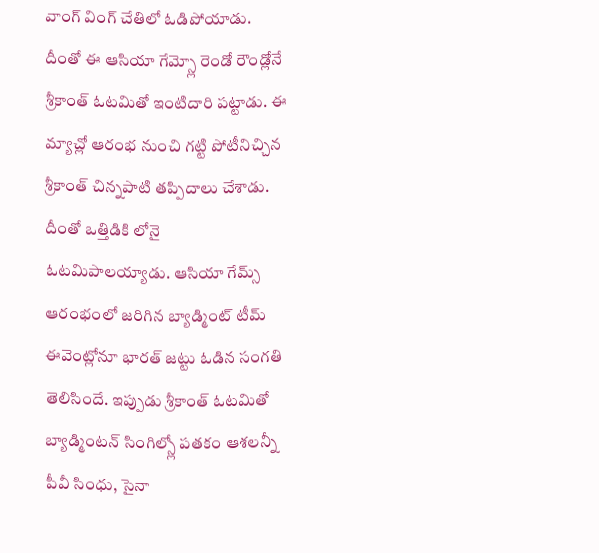వాంగ్ వింగ్ చేతిలో ఓడిపోయాడు. దీంతో ఈ ఆసియా గేమ్స్లో రెండో రౌండ్లోనే శ్రీకాంత్ ఓటమితో ఇంటిదారి పట్టాడు. ఈ మ్యాచ్లో ఆరంభ నుంచి గట్టి పోటీనిచ్చిన శ్రీకాంత్ చిన్నపాటి తప్పిదాలు చేశాడు.
దీంతో ఒత్తిడికి లోనై ఓటమిపాలయ్యాడు. ఆసియా గేమ్స్ ఆరంభంలో జరిగిన బ్యాడ్మింట్ టీమ్ ఈవెంట్లోనూ భారత్ జట్టు ఓడిన సంగతి తెలిసిందే. ఇప్పుడు శ్రీకాంత్ ఓటమితో బ్యాడ్మింటన్ సింగిల్స్లో పతకం ఆశలన్నీ పీవీ సింధు, సైనా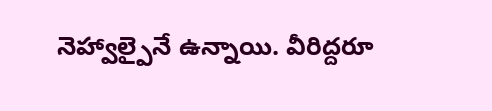నెహ్వాల్పైనే ఉన్నాయి. వీరిద్దరూ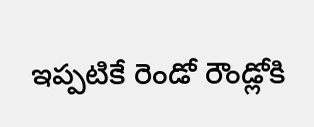ఇప్పటికే రెండో రౌండ్లోకి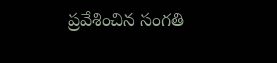ప్రవేశించిన సంగతి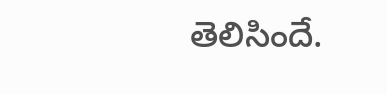తెలిసిందే.